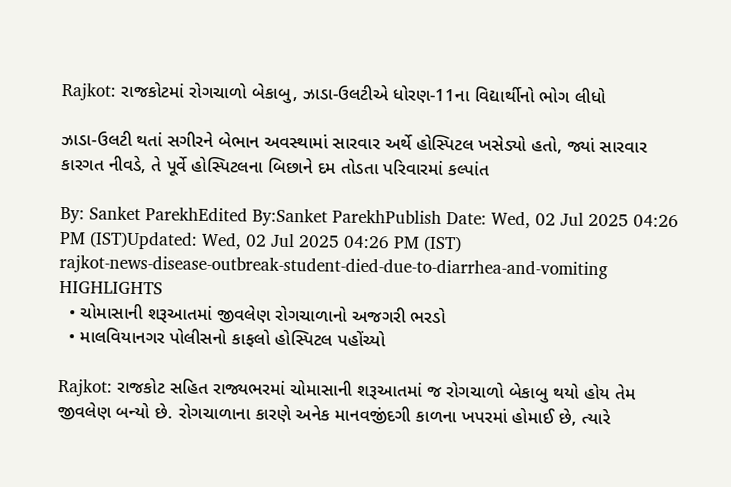Rajkot: રાજકોટમાં રોગચાળો બેકાબુ, ઝાડા-ઉલટીએ ધોરણ-11ના વિદ્યાર્થીનો ભોગ લીધો

ઝાડા-ઉલટી થતાં સગીરને બેભાન અવસ્થામાં સારવાર અર્થે હોસ્પિટલ ખસેડ્યો હતો, જ્યાં સારવાર કારગત નીવડે, તે પૂર્વે હોસ્પિટલના બિછાને દમ તોડતા પરિવારમાં કલ્પાંત

By: Sanket ParekhEdited By:Sanket ParekhPublish Date: Wed, 02 Jul 2025 04:26 PM (IST)Updated: Wed, 02 Jul 2025 04:26 PM (IST)
rajkot-news-disease-outbreak-student-died-due-to-diarrhea-and-vomiting
HIGHLIGHTS
  • ચોમાસાની શરૂઆતમાં જીવલેણ રોગચાળાનો અજગરી ભરડો
  • માલવિયાનગર પોલીસનો કાફલો હોસ્પિટલ પહોંચ્યો

Rajkot: રાજકોટ સહિત રાજ્યભરમાં ચોમાસાની શરૂઆતમાં જ રોગચાળો બેકાબુ થયો હોય તેમ જીવલેણ બન્યો છે. રોગચાળાના કારણે અનેક માનવજીંદગી કાળના ખપરમાં હોમાઈ છે, ત્યારે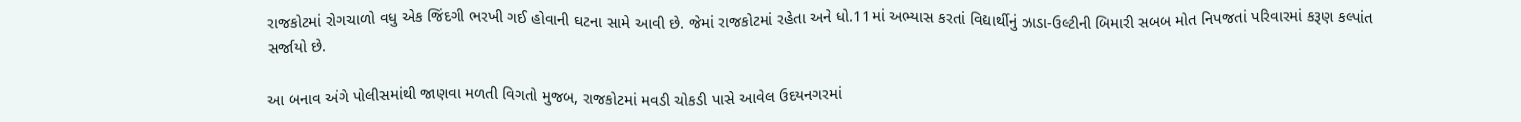રાજકોટમાં રોગચાળો વધુ એક જિંદગી ભરખી ગઈ હોવાની ઘટના સામે આવી છે. જેમાં રાજકોટમાં રહેતા અને ધો.11માં અભ્યાસ કરતાં વિદ્યાર્થીનું ઝાડા-ઉલ્ટીની બિમારી સબબ મોત નિપજતાં પરિવારમાં કરૂણ કલ્પાંત સર્જાયો છે.

આ બનાવ અંગે પોલીસમાંથી જાણવા મળતી વિગતો મુજબ, રાજકોટમાં મવડી ચોકડી પાસે આવેલ ઉદયનગરમાં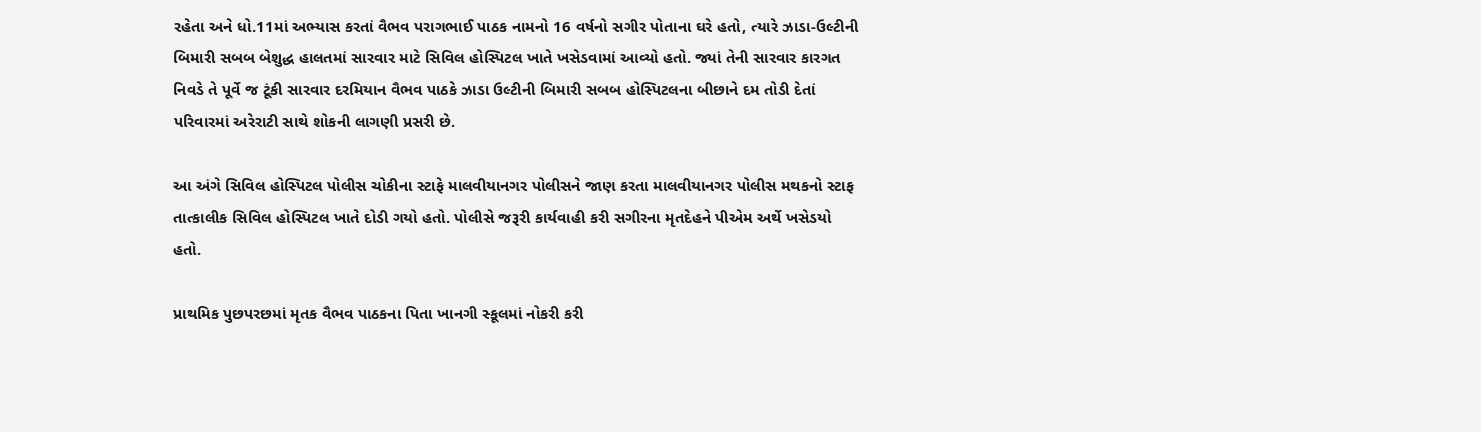રહેતા અને ધો.11માં અભ્યાસ કરતાં વૈભવ પરાગભાઈ પાઠક નામનો 16 વર્ષનો સગીર પોતાના ઘરે હતો, ત્યારે ઝાડા-ઉલ્ટીની બિમારી સબબ બેશુદ્ધ હાલતમાં સારવાર માટે સિવિલ હોસ્પિટલ ખાતે ખસેડવામાં આવ્યો હતો. જ્યાં તેની સારવાર કારગત નિવડે તે પૂર્વે જ ટૂંકી સારવાર દરમિયાન વૈભવ પાઠકે ઝાડા ઉલ્ટીની બિમારી સબબ હોસ્પિટલના બીછાને દમ તોડી દેતાં પરિવારમાં અરેરાટી સાથે શોકની લાગણી પ્રસરી છે.

આ અંગે સિવિલ હોસ્પિટલ પોલીસ ચોકીના સ્ટાફે માલવીયાનગર પોલીસને જાણ કરતા માલવીયાનગર પોલીસ મથકનો સ્ટાફ તાત્કાલીક સિવિલ હોસ્પિટલ ખાતે દોડી ગયો હતો. પોલીસે જરૂરી કાર્યવાહી કરી સગીરના મૃતદેહને પીએમ અર્થે ખસેડયો હતો.

પ્રાથમિક પુછપરછમાં મૃતક વૈભવ પાઠકના પિતા ખાનગી સ્કૂલમાં નોકરી કરી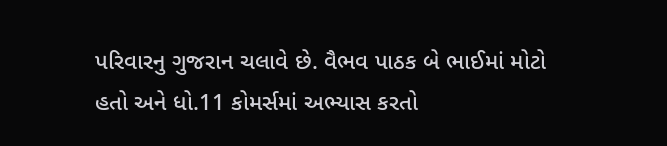પરિવારનુ ગુજરાન ચલાવે છે. વૈભવ પાઠક બે ભાઈમાં મોટો હતો અને ધો.11 કોમર્સમાં અભ્યાસ કરતો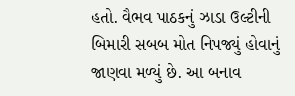હતો. વૈભવ પાઠકનું ઝાડા ઉલ્ટીની બિમારી સબબ મોત નિપજ્યું હોવાનું જાણવા મળ્યું છે. આ બનાવ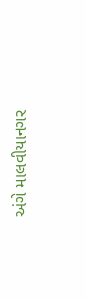અંગે માલવીયાનગર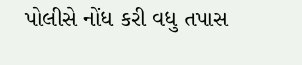પોલીસે નોંધ કરી વધુ તપાસ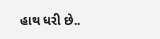હાથ ધરી છે..